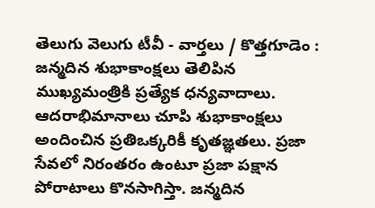తెలుగు వెలుగు టీవీ - వార్తలు / కొత్తగూడెం : జన్మదిన శుభాకాంక్షలు తెలిపిన ముఖ్యమంత్రికి ప్రత్యేక ధన్యవాదాలు. ఆదరాభిమానాలు చూపి శుభాకాంక్షలు అందించిన ప్రతిఒక్కరికీ కృతజ్ఞతలు. ప్రజా సేవలో నిరంతరం ఉంటూ ప్రజా పక్షాన పోరాటాలు కొనసాగిస్తా. జన్మదిన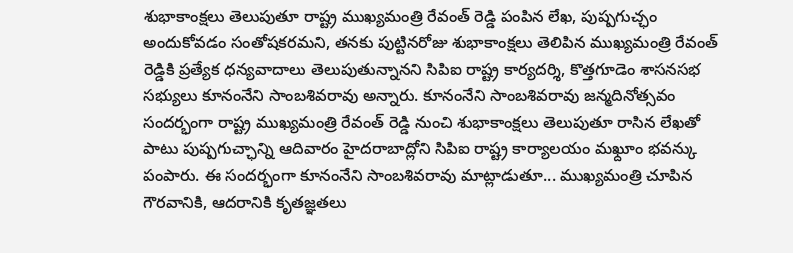శుభాకాంక్షలు తెలుపుతూ రాష్ట్ర ముఖ్యమంత్రి రేవంత్ రెడ్డి పంపిన లేఖ, పుష్పగుచ్ఛం అందుకోవడం సంతోషకరమని, తనకు పుట్టినరోజు శుభాకాంక్షలు తెలిపిన ముఖ్యమంత్రి రేవంత్ రెడ్డికి ప్రత్యేక ధన్యవాదాలు తెలుపుతున్నానని సిపిఐ రాష్ట్ర కార్యదర్శి, కొత్తగూడెం శాసనసభ సభ్యులు కూనంనేని సాంబశివరావు అన్నారు. కూనంనేని సాంబశివరావు జన్మదినోత్సవం సందర్భంగా రాష్ట్ర ముఖ్యమంత్రి రేవంత్ రెడ్డి నుంచి శుభాకాంక్షలు తెలుపుతూ రాసిన లేఖతో పాటు పుష్పగుచ్ఛాన్ని ఆదివారం హైదరాబాద్లోని సిపిఐ రాష్ట్ర కార్యాలయం మఖ్దూం భవన్కు పంపారు. ఈ సందర్భంగా కూనంనేని సాంబశివరావు మాట్లాడుతూ... ముఖ్యమంత్రి చూపిన గౌరవానికి, ఆదరానికి కృతజ్ఞతలు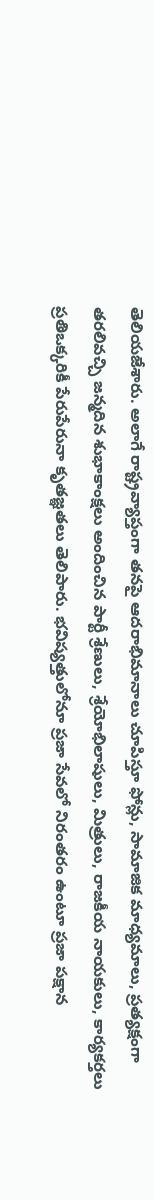తెలియజేశారు. అలాగే రాష్ట్రవ్యాప్తంగా తనపై ఆదరాభిమానాలు చూపిస్తూ ఫోన్లు, సామాజిక మాధ్యమాలు, ప్రత్యక్షంగా తరలివచ్చి జన్మదిన శుభాకాంక్షలు అందించిన పార్టీ శ్రేణులు, శ్రేయోభిలాషులు, మిత్రులు, రాజకీయ నాయకులు, కార్యకర్తలు ప్రతిఒక్కరికీ పేరుపేరునా కృతజ్ఞతలు తెలిపారు. భవిష్యత్తులోనూ ప్రజా సేవలో నిరంతరం ఉంటూ ప్రజా పక్షాన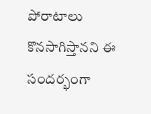పోరాటాలు కొనసాగిస్తానని ఈ సందర్భంగా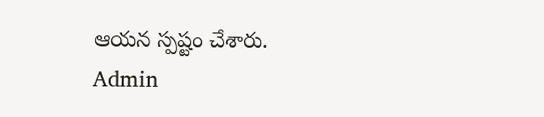ఆయన స్పష్టం చేశారు.
Admin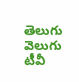తెలుగు వెలుగు టీవీ